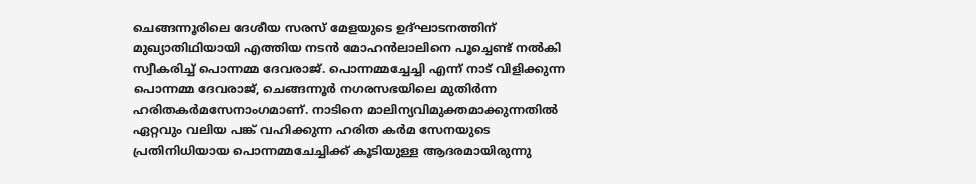ചെങ്ങന്നൂരിലെ ദേശീയ സരസ് മേളയുടെ ഉദ്ഘാടനത്തിന് മുഖ്യാതിഥിയായി എത്തിയ നടന്‍ മോഹന്‍ലാലിനെ പൂച്ചെണ്ട് നല്‍കി സ്വീകരിച്ച് പൊന്നമ്മ ദേവരാജ്. പൊന്നമ്മച്ചേച്ചി എന്ന് നാട് വിളിക്കുന്ന പൊന്നമ്മ ദേവരാജ്, ചെങ്ങന്നൂര്‍ നഗരസഭയിലെ മുതിര്‍ന്ന ഹരിതകര്‍മസേനാംഗമാണ്. നാടിനെ മാലിന്യവിമുക്തമാക്കുന്നതില്‍ ഏറ്റവും വലിയ പങ്ക് വഹിക്കുന്ന ഹരിത കര്‍മ സേനയുടെ പ്രതിനിധിയായ പൊന്നമ്മചേച്ചിക്ക് കൂടിയുള്ള ആദരമായിരുന്നു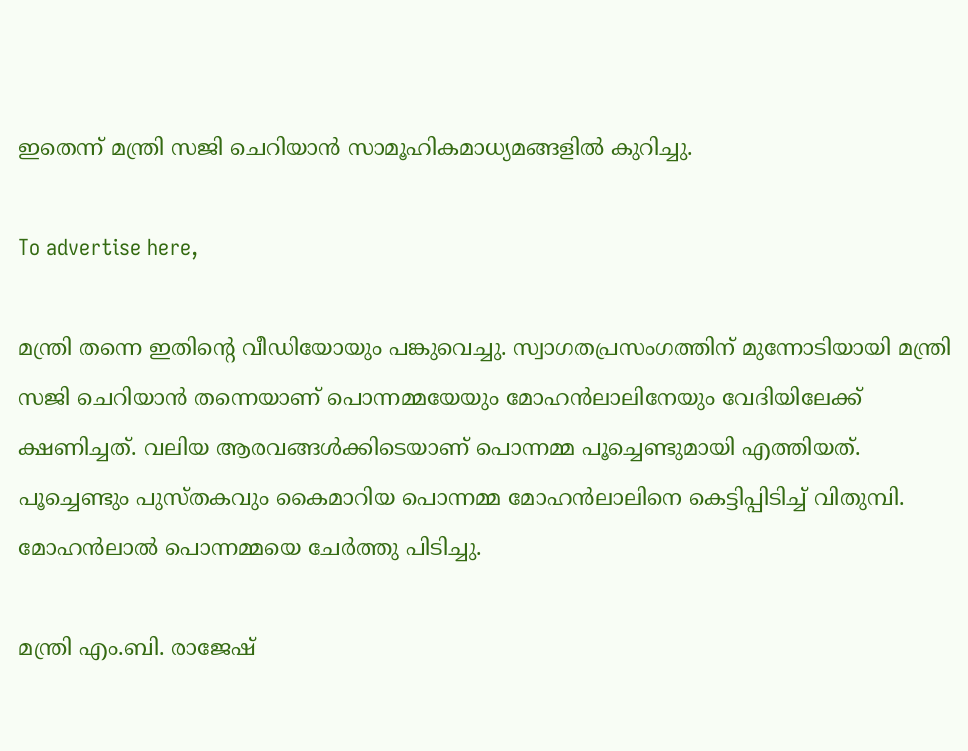ഇതെന്ന് മന്ത്രി സജി ചെറിയാന്‍ സാമൂഹികമാധ്യമങ്ങളില്‍ കുറിച്ചു.

To advertise here,

മന്ത്രി തന്നെ ഇതിന്റെ വീഡിയോയും പങ്കുവെച്ചു. സ്വാഗതപ്രസംഗത്തിന് മുന്നോടിയായി മന്ത്രി സജി ചെറിയാന്‍ തന്നെയാണ് പൊന്നമ്മയേയും മോഹന്‍ലാലിനേയും വേദിയിലേക്ക് ക്ഷണിച്ചത്. വലിയ ആരവങ്ങള്‍ക്കിടെയാണ് പൊന്നമ്മ പൂച്ചെണ്ടുമായി എത്തിയത്. പൂച്ചെണ്ടും പുസ്തകവും കൈമാറിയ പൊന്നമ്മ മോഹന്‍ലാലിനെ കെട്ടിപ്പിടിച്ച് വിതുമ്പി. മോഹന്‍ലാല്‍ പൊന്നമ്മയെ ചേര്‍ത്തു പിടിച്ചു.

മന്ത്രി എം.ബി. രാജേഷ്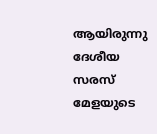ആയിരുന്നു ദേശീയ സരസ് മേളയുടെ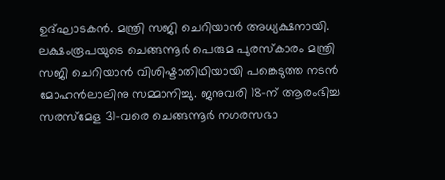ഉദ്ഘാടകന്‍. മന്ത്രി സജി ചെറിയാന്‍ അധ്യക്ഷനായി. ലക്ഷംരൂപയുടെ ചെങ്ങന്നൂര്‍ പെരുമ പുരസ്‌കാരം മന്ത്രി സജി ചെറിയാന്‍ വിശിഷ്ടാതിഥിയായി പങ്കെടുത്ത നടന്‍ മോഹന്‍ലാലിനു സമ്മാനിച്ചു. ജനുവരി 18-ന് ആരംഭിച്ച സരസ്‌മേള 31-വരെ ചെങ്ങന്നൂര്‍ നഗരസഭാ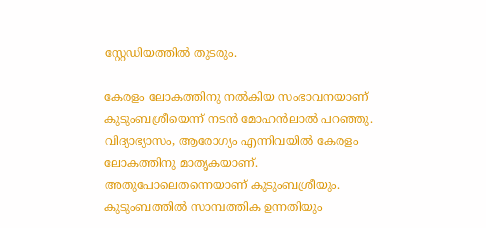സ്റ്റേഡിയത്തില്‍ തുടരും.

കേരളം ലോകത്തിനു നല്‍കിയ സംഭാവനയാണ് കുടുംബശ്രീയെന്ന് നടന്‍ മോഹന്‍ലാല്‍ പറഞ്ഞു. വിദ്യാഭ്യാസം, ആരോഗ്യം എന്നിവയില്‍ കേരളം ലോകത്തിനു മാതൃകയാണ്. അതുപോലെതന്നെയാണ് കുടുംബശ്രീയും. കുടുംബത്തില്‍ സാമ്പത്തിക ഉന്നതിയും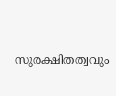സുരക്ഷിതത്വവും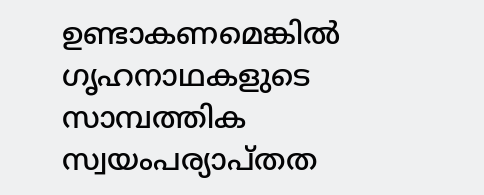ഉണ്ടാകണമെങ്കില്‍ ഗൃഹനാഥകളുടെ സാമ്പത്തിക സ്വയംപര്യാപ്തത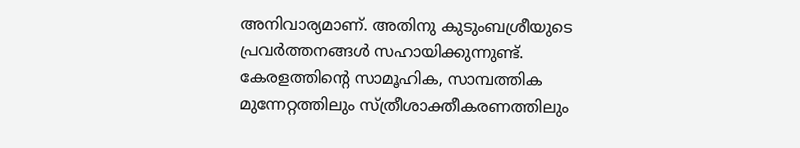അനിവാര്യമാണ്. അതിനു കുടുംബശ്രീയുടെ പ്രവര്‍ത്തനങ്ങള്‍ സഹായിക്കുന്നുണ്ട്. കേരളത്തിന്റെ സാമൂഹിക, സാമ്പത്തിക മുന്നേറ്റത്തിലും സ്ത്രീശാക്തീകരണത്തിലും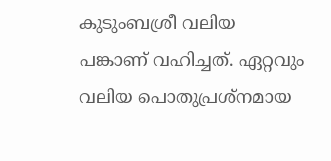കുടുംബശ്രീ വലിയ പങ്കാണ് വഹിച്ചത്. ഏറ്റവും വലിയ പൊതുപ്രശ്‌നമായ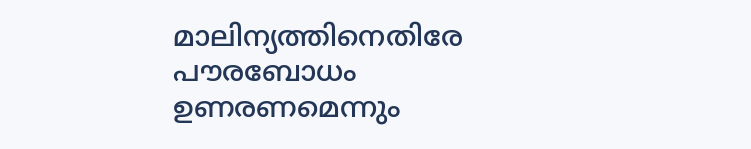മാലിന്യത്തിനെതിരേ പൗരബോധം ഉണരണമെന്നും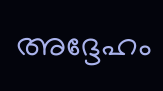അദ്ദേഹം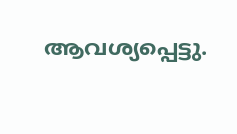ആവശ്യപ്പെട്ടു.